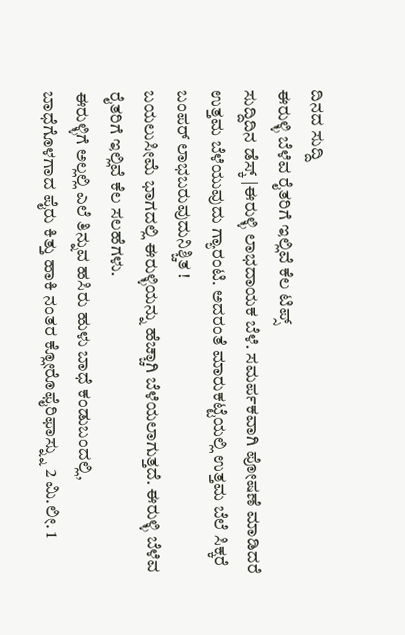ದಿನದ ಸುದ್ದಿ
ಈರುಳ್ಳಿ ಬೆಳೆವ ರೈತರಿಗೆ ಇಲ್ಲಿವೆ ಕೆಲ ಟಿಪ್ಸ್
ಸುದ್ದಿದಿನ ಡೆಸ್ಕ್ |ಈರುಳ್ಳಿ ಲಾಭದಾಯಕ ಬೆಳೆ. ಸಮರ್ಪಕವಾಗಿ ಪೋಷಣೆ ಮಾಡಿದರೆ ಉತ್ತಮ ಬೆಳೆಯುವುದು ಗ್ಯಾರಂಟಿ. ಅದರಂತೆ ಮಾರುಕಟ್ಟೆಯಲ್ಲಿ ಉತ್ತಮ ಬೆಲೆ ಸಿಕ್ಕರೆ ಬಂಪರ್ ಲಾಭಬರುವುದುನಿಶ್ಚಿತ !
ಬಯಲುಸೀಮೆ ಭಾಗದಲ್ಲಿ ಈರುಳ್ಳಿಯನ್ನು ಹೆಚ್ಚಾಗಿ ಬೆಳೆಯಲಾಗುತ್ತದೆ. ಈರುಳ್ಳಿ ಬೆಳೆವ ರೈತರಿಗೆ ಇಲ್ಲಿವೆ ಕೆಲ ಸಲಹೆಗಳು.
ಈರುಳ್ಳಿಗೆ ಅಲ್ಲಲ್ಲಿ ಎಲೆ ತಿನ್ನುವ ಹಸಿರು ಹುಳು ಬಾಧೆ ಕಂಡುಬಂದಲ್ಲಿ, ಬಾಧೆಗೊಳಗಾದ ಪೈರು ಕಿತ್ತು ಹಾಕಿ ನಂತರ ಕ್ಲೋರೊಫೈರಿಫಾಸ್ನ್ನು 2 ಮಿ.ಲೀ. 1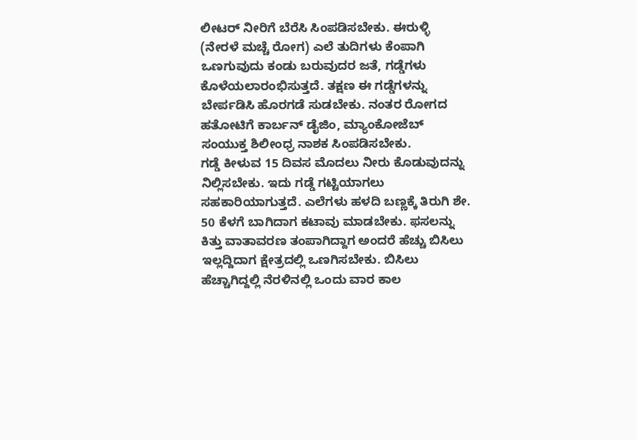ಲೀಟರ್ ನೀರಿಗೆ ಬೆರೆಸಿ ಸಿಂಪಡಿಸಬೇಕು. ಈರುಳ್ಳಿ (ನೇರಳೆ ಮಚ್ಚೆ ರೋಗ) ಎಲೆ ತುದಿಗಳು ಕೆಂಪಾಗಿ ಒಣಗುವುದು ಕಂಡು ಬರುವುದರ ಜತೆ, ಗಡ್ಡೆಗಳು ಕೊಳೆಯಲಾರಂಭಿಸುತ್ತದೆ. ತಕ್ಷಣ ಈ ಗಡ್ಡೆಗಳನ್ನು ಬೇರ್ಪಡಿಸಿ ಹೊರಗಡೆ ಸುಡಬೇಕು. ನಂತರ ರೋಗದ ಹತೋಟಿಗೆ ಕಾರ್ಬನ್ ಡೈಜಿಂ, ಮ್ಯಾಂಕೋಜೆಬ್ ಸಂಯುಕ್ತ ಶಿಲೀಂಧ್ರ ನಾಶಕ ಸಿಂಪಡಿಸಬೇಕು.
ಗಡ್ಡೆ ಕೀಳುವ 15 ದಿವಸ ಮೊದಲು ನೀರು ಕೊಡುವುದನ್ನು ನಿಲ್ಲಿಸಬೇಕು. ಇದು ಗಡ್ಡೆ ಗಟ್ಟಿಯಾಗಲು ಸಹಕಾರಿಯಾಗುತ್ತದೆ. ಎಲೆಗಳು ಹಳದಿ ಬಣ್ಣಕ್ಕೆ ತಿರುಗಿ ಶೇ. 50 ಕೆಳಗೆ ಬಾಗಿದಾಗ ಕಟಾವು ಮಾಡಬೇಕು. ಫಸಲನ್ನು ಕಿತ್ತು ವಾತಾವರಣ ತಂಪಾಗಿದ್ದಾಗ ಅಂದರೆ ಹೆಚ್ಚು ಬಿಸಿಲು ಇಲ್ಲದ್ದಿದಾಗ ಕ್ಷೇತ್ರದಲ್ಲಿ ಒಣಗಿಸಬೇಕು. ಬಿಸಿಲು ಹೆಚ್ಚಾಗಿದ್ದಲ್ಲಿ ನೆರಳಿನಲ್ಲಿ ಒಂದು ವಾರ ಕಾಲ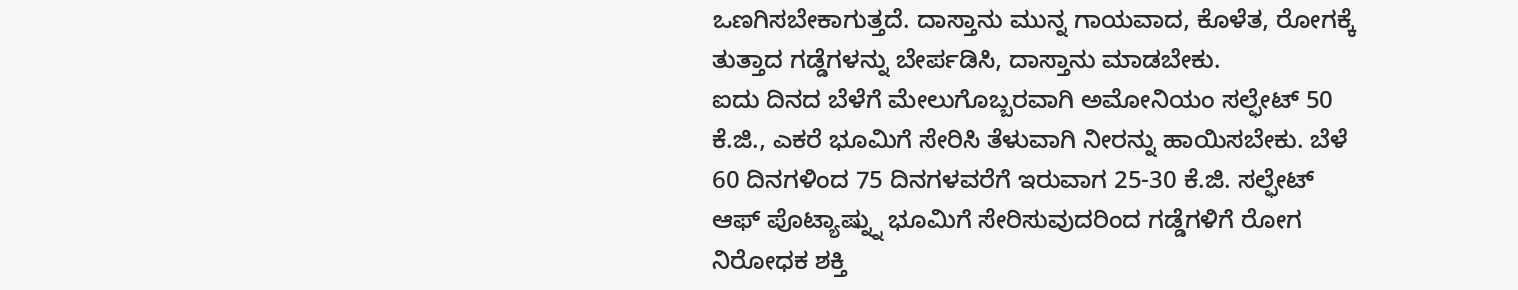ಒಣಗಿಸಬೇಕಾಗುತ್ತದೆ. ದಾಸ್ತಾನು ಮುನ್ನ ಗಾಯವಾದ, ಕೊಳೆತ, ರೋಗಕ್ಕೆ ತುತ್ತಾದ ಗಡ್ಡೆಗಳನ್ನು ಬೇರ್ಪಡಿಸಿ, ದಾಸ್ತಾನು ಮಾಡಬೇಕು.
ಐದು ದಿನದ ಬೆಳೆಗೆ ಮೇಲುಗೊಬ್ಬರವಾಗಿ ಅಮೋನಿಯಂ ಸಲ್ಫೇಟ್ 50 ಕೆ.ಜಿ., ಎಕರೆ ಭೂಮಿಗೆ ಸೇರಿಸಿ ತೆಳುವಾಗಿ ನೀರನ್ನು ಹಾಯಿಸಬೇಕು. ಬೆಳೆ 60 ದಿನಗಳಿಂದ 75 ದಿನಗಳವರೆಗೆ ಇರುವಾಗ 25-30 ಕೆ.ಜಿ. ಸಲ್ಫೇಟ್ ಆಫ್ ಪೊಟ್ಯಾಷ್ನ್ನು ಭೂಮಿಗೆ ಸೇರಿಸುವುದರಿಂದ ಗಡ್ಡೆಗಳಿಗೆ ರೋಗ ನಿರೋಧಕ ಶಕ್ತಿ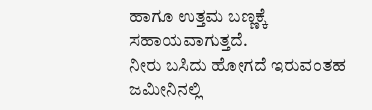ಹಾಗೂ ಉತ್ತಮ ಬಣ್ಣಕ್ಕೆ ಸಹಾಯವಾಗುತ್ತದೆ.
ನೀರು ಬಸಿದು ಹೋಗದೆ ಇರುವಂತಹ ಜಮೀನಿನಲ್ಲಿ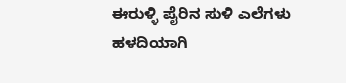ಈರುಳ್ಳಿ ಪೈರಿನ ಸುಳಿ ಎಲೆಗಳು ಹಳದಿಯಾಗಿ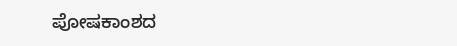ಪೋಷಕಾಂಶದ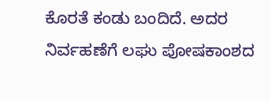ಕೊರತೆ ಕಂಡು ಬಂದಿದೆ. ಅದರ ನಿರ್ವಹಣೆಗೆ ಲಘು ಪೋಷಕಾಂಶದ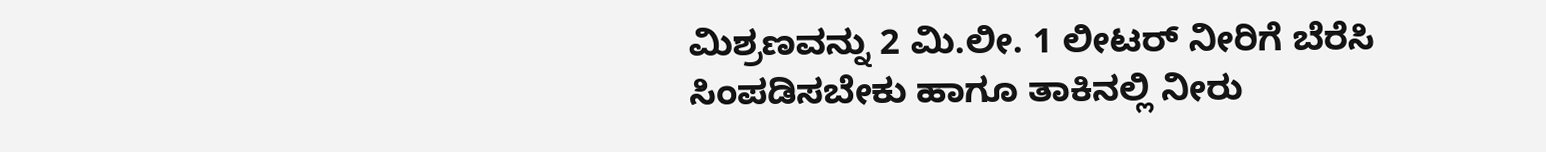ಮಿಶ್ರಣವನ್ನು 2 ಮಿ.ಲೀ. 1 ಲೀಟರ್ ನೀರಿಗೆ ಬೆರೆಸಿ ಸಿಂಪಡಿಸಬೇಕು ಹಾಗೂ ತಾಕಿನಲ್ಲಿ ನೀರು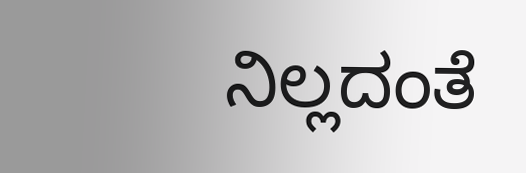ನಿಲ್ಲದಂತೆ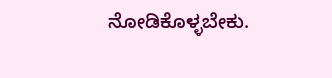ನೋಡಿಕೊಳ್ಳಬೇಕು.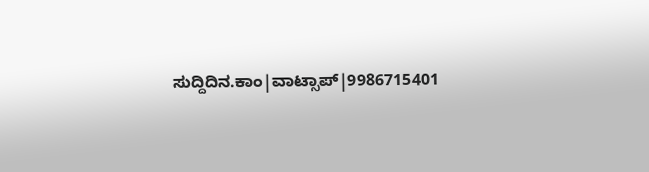ಸುದ್ದಿದಿನ.ಕಾಂ|ವಾಟ್ಸಾಪ್|9986715401